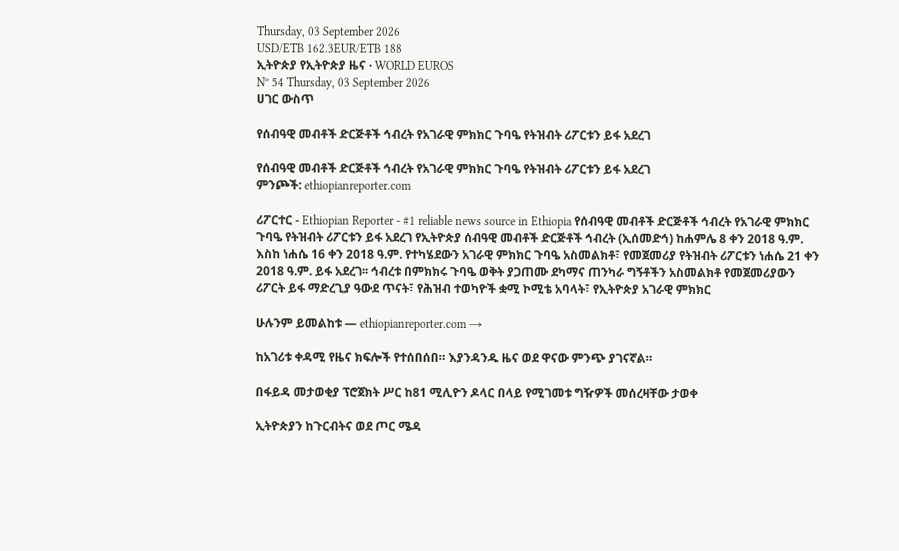Thursday, 03 September 2026
USD/ETB 162.3EUR/ETB 188
ኢትዮጵያ የኢትዮጵያ ዜና · WORLD EUROS
Nº 54 Thursday, 03 September 2026
ሀገር ውስጥ

የሰብዓዊ መብቶች ድርጅቶች ኅብረት የአገራዊ ምክክር ጉባዔ የትዝብት ሪፖርቱን ይፋ አደረገ

የሰብዓዊ መብቶች ድርጅቶች ኅብረት የአገራዊ ምክክር ጉባዔ የትዝብት ሪፖርቱን ይፋ አደረገ
ምንጮች: ethiopianreporter.com

ሪፖርተር - Ethiopian Reporter - #1 reliable news source in Ethiopia የሰብዓዊ መብቶች ድርጅቶች ኅብረት የአገራዊ ምክክር ጉባዔ የትዝብት ሪፖርቱን ይፋ አደረገ የኢትዮጵያ ሰብዓዊ መብቶች ድርጅቶች ኅብረት (ኢሰመድኅ) ከሐምሌ 8 ቀን 2018 ዓ.ም. እስከ ነሐሴ 16 ቀን 2018 ዓ.ም. የተካሄደውን አገራዊ ምክክር ጉባዔ አስመልክቶ፣ የመጀመሪያ የትዝብት ሪፖርቱን ነሐሴ 21 ቀን 2018 ዓ.ም. ይፋ አደረገ፡፡ ኅብረቱ በምክክሩ ጉባዔ ወቅት ያጋጠሙ ደካማና ጠንካራ ግኝቶችን አስመልክቶ የመጀመሪያውን ሪፖርት ይፋ ማድረጊያ ዓውደ ጥናት፣ የሕዝብ ተወካዮች ቋሚ ኮሚቴ አባላት፣ የኢትዮጵያ አገራዊ ምክክር

ሁሉንም ይመልከቱ — ethiopianreporter.com →

ከአገሪቱ ቀዳሚ የዜና ክፍሎች የተሰበሰበ። እያንዳንዱ ዜና ወደ ዋናው ምንጭ ያገናኛል።

በፋይዳ መታወቂያ ፕሮጀክት ሥር ከ81 ሚሊዮን ዶላር በላይ የሚገመቱ ግዥዎች መሰረዛቸው ታወቀ

ኢትዮጵያን ከጉርብትና ወደ ጦር ሜዳ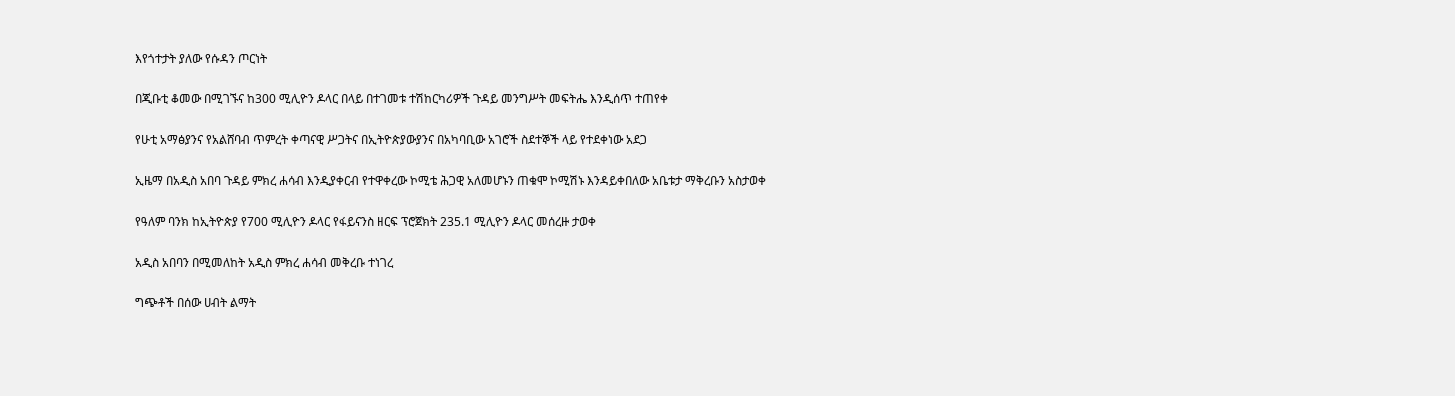እየጎተታት ያለው የሱዳን ጦርነት

በጂቡቲ ቆመው በሚገኙና ከ300 ሚሊዮን ዶላር በላይ በተገመቱ ተሽከርካሪዎች ጉዳይ መንግሥት መፍትሔ እንዲሰጥ ተጠየቀ

የሁቲ አማፅያንና የአልሸባብ ጥምረት ቀጣናዊ ሥጋትና በኢትዮጵያውያንና በአካባቢው አገሮች ስደተኞች ላይ የተደቀነው አደጋ

ኢዜማ በአዲስ አበባ ጉዳይ ምክረ ሐሳብ እንዲያቀርብ የተዋቀረው ኮሚቴ ሕጋዊ አለመሆኑን ጠቁሞ ኮሚሽኑ እንዳይቀበለው አቤቱታ ማቅረቡን አስታወቀ

የዓለም ባንክ ከኢትዮጵያ የ700 ሚሊዮን ዶላር የፋይናንስ ዘርፍ ፕሮጀክት 235.1 ሚሊዮን ዶላር መሰረዙ ታወቀ

አዲስ አበባን በሚመለከት አዲስ ምክረ ሐሳብ መቅረቡ ተነገረ

ግጭቶች በሰው ሀብት ልማት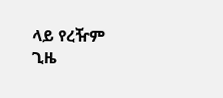ላይ የረዥም ጊዜ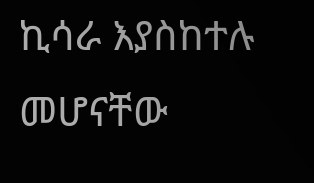ኪሳራ እያስከተሉ መሆናቸው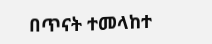በጥናት ተመላከተ